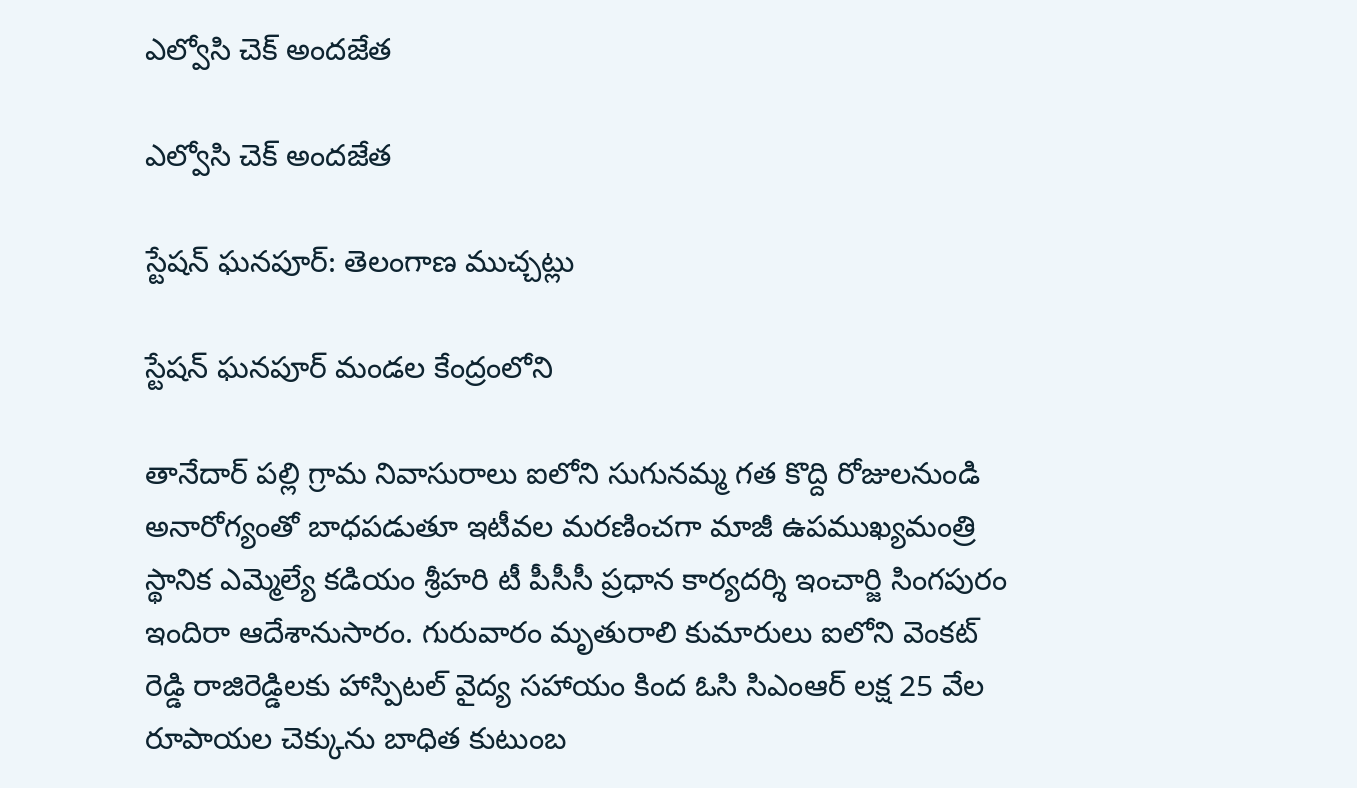ఎల్వోసి చెక్ అందజేత

ఎల్వోసి చెక్ అందజేత

స్టేషన్ ఘనపూర్: తెలంగాణ ముచ్చట్లు

స్టేషన్ ఘనపూర్ మండల కేంద్రంలోని

తానేదార్ పల్లి గ్రామ నివాసురాలు ఐలోని సుగునమ్మ గత కొద్ది రోజులనుండి అనారోగ్యంతో బాధపడుతూ ఇటీవల మరణించగా మాజీ ఉపముఖ్యమంత్రి స్థానిక ఎమ్మెల్యే కడియం శ్రీహరి టీ పీసీసీ ప్రధాన కార్యదర్శి ఇంచార్జి సింగపురం ఇందిరా ఆదేశానుసారం. గురువారం మృతురాలి కుమారులు ఐలోని వెంకట్ రెడ్డి రాజిరెడ్డిలకు హాస్పిటల్ వైద్య సహాయం కింద ఓసి సిఎంఆర్ లక్ష 25 వేల రూపాయల చెక్కును బాధిత కుటుంబ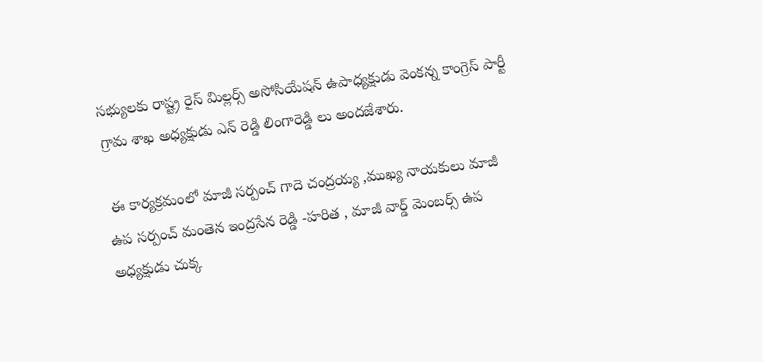సభ్యులకు రాష్ట్ర రైస్ మిల్లర్స్ అసోసియేషన్ ఉపాధ్యక్షుడు వెంకన్న కాంగ్రెస్ పార్టీ గ్రామ శాఖ అధ్యక్షుడు ఎన్ రెడ్డి లింగారెడ్డి లు అందజేశారు.

 ఈ కార్యక్రమంలో మాజీ సర్పంచ్ గాదె చంద్రయ్య ,ముఖ్య నాయకులు మాజీ ఉప సర్పంచ్ మంతెన ఇంద్రసేన రెడ్డి -హరిత , మాజీ వార్డ్ మెంబర్స్ ఉప అధ్యక్షుడు చుక్క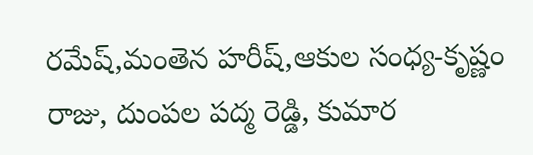రమేష్,మంతెన హరీష్,ఆకుల సంధ్య-కృష్ణం రాజు, దుంపల పద్మ రెడ్డి, కుమార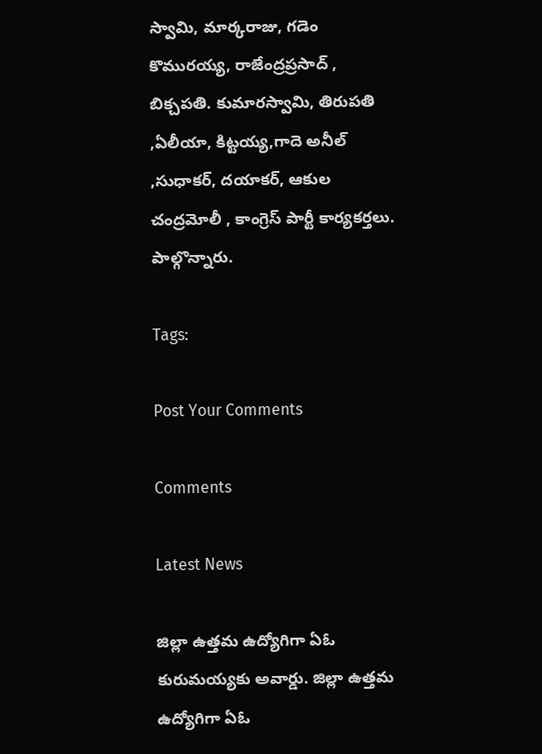స్వామి, మార్కరాజు, గడెం కొమురయ్య, రాజేంద్రప్రసాద్ , బిక్చపతి. కుమారస్వామి, తిరుపతి ,ఏలీయా, కిట్టయ్య,గాదె అనీల్ ,సుధాకర్, దయాకర్, ఆకుల చంద్రమోలీ , కాంగ్రెస్ పార్టీ కార్యకర్తలు. పాల్గొన్నారు.

Tags:

Post Your Comments

Comments

Latest News

జిల్లా ఉత్తమ ఉద్యోగిగా ఏఓ కురుమయ్యకు అవార్డు. జిల్లా ఉత్తమ ఉద్యోగిగా ఏఓ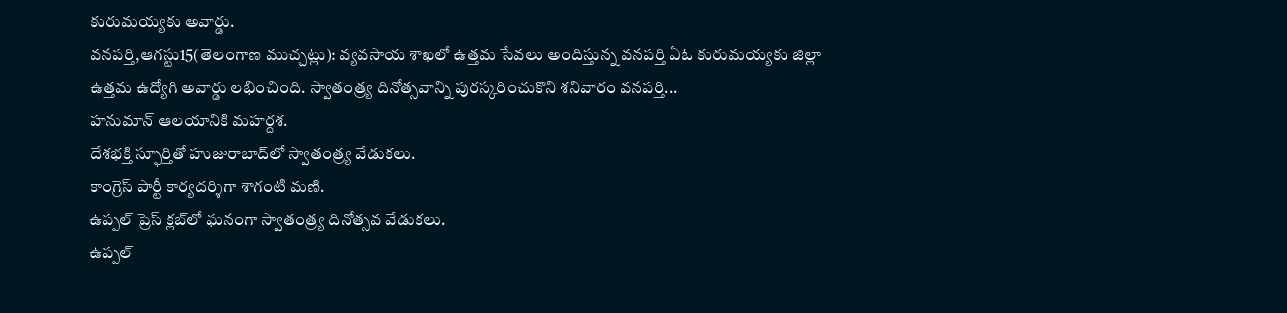కురుమయ్యకు అవార్డు.
వనపర్తి,ఆగస్టు15(తెలంగాణ ముచ్చట్లు): వ్యవసాయ శాఖలో ఉత్తమ సేవలు అందిస్తున్న వనపర్తి ఏఓ కురుమయ్యకు జిల్లా ఉత్తమ ఉద్యోగి అవార్డు లభించింది. స్వాతంత్ర్య దినోత్సవాన్ని పురస్కరించుకొని శనివారం వనపర్తి...
హనుమాన్ ఆలయానికి మహర్దశ.
దేశభక్తి స్ఫూర్తితో హుజురాబాద్‌లో స్వాతంత్ర్య వేడుకలు.
కాంగ్రెస్ పార్టీ కార్యదర్శిగా శాగంటి మణి.
ఉప్పల్ ప్రెస్ క్లబ్‌లో ఘనంగా స్వాతంత్ర్య దినోత్సవ వేడుకలు.
ఉప్పల్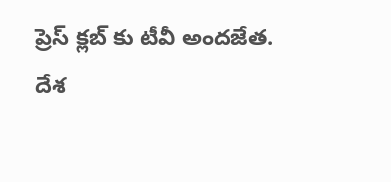ప్రెస్ క్లబ్‌ కు టీవీ అందజేత.
దేశ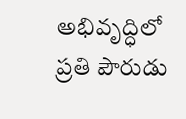అభివృద్ధిలో ప్రతి పౌరుడు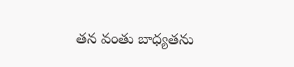తన వంతు బాధ్యతను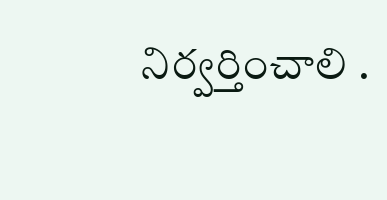నిర్వర్తించాలి .